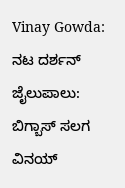Vinay Gowda: ನಟ ದರ್ಶನ್ ಜೈಲುಪಾಲು: ಬಿಗ್ಬಾಸ್ ಸಲಗ ವಿನಯ್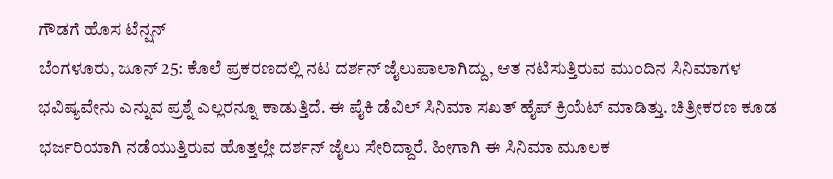ಗೌಡಗೆ ಹೊಸ ಟೆನ್ಷನ್
ಬೆಂಗಳೂರು, ಜೂನ್ 25: ಕೊಲೆ ಪ್ರಕರಣದಲ್ಲಿ ನಟ ದರ್ಶನ್ ಜೈಲುಪಾಲಾಗಿದ್ದು, ಆತ ನಟಿಸುತ್ತಿರುವ ಮುಂದಿನ ಸಿನಿಮಾಗಳ ಭವಿಷ್ಯವೇನು ಎನ್ನುವ ಪ್ರಶ್ನೆ ಎಲ್ಲರನ್ನೂ ಕಾಡುತ್ತಿದೆ. ಈ ಪೈಕಿ ಡೆವಿಲ್ ಸಿನಿಮಾ ಸಖತ್ ಹೈಪ್ ಕ್ರಿಯೆಟ್ ಮಾಡಿತ್ತು. ಚಿತ್ರೀಕರಣ ಕೂಡ ಭರ್ಜರಿಯಾಗಿ ನಡೆಯುತ್ತಿರುವ ಹೊತ್ತಲ್ಲೇ ದರ್ಶನ್ ಜೈಲು ಸೇರಿದ್ದಾರೆ. ಹೀಗಾಗಿ ಈ ಸಿನಿಮಾ ಮೂಲಕ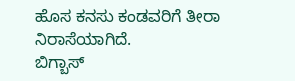ಹೊಸ ಕನಸು ಕಂಡವರಿಗೆ ತೀರಾ ನಿರಾಸೆಯಾಗಿದೆ.
ಬಿಗ್ಬಾಸ್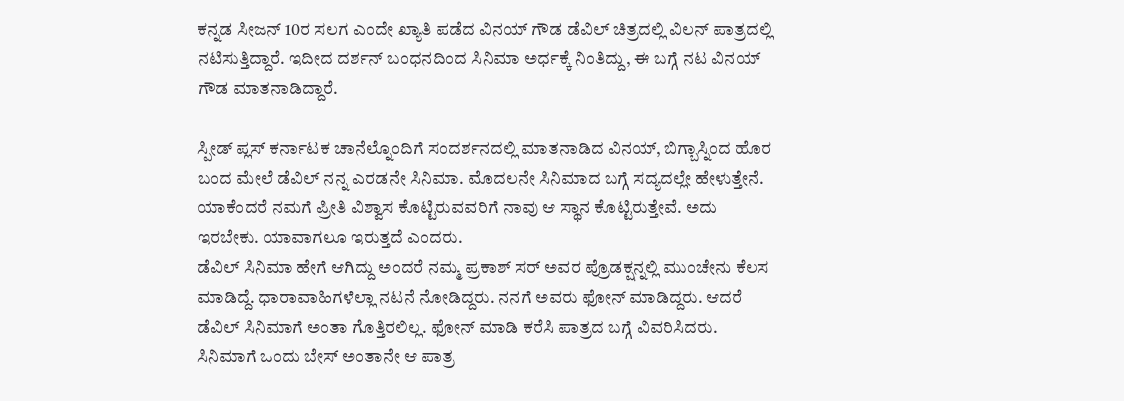ಕನ್ನಡ ಸೀಜನ್ 10ರ ಸಲಗ ಎಂದೇ ಖ್ಯಾತಿ ಪಡೆದ ವಿನಯ್ ಗೌಡ ಡೆವಿಲ್ ಚಿತ್ರದಲ್ಲಿ ವಿಲನ್ ಪಾತ್ರದಲ್ಲಿ ನಟಿಸುತ್ತಿದ್ದಾರೆ. ಇದೀದ ದರ್ಶನ್ ಬಂಧನದಿಂದ ಸಿನಿಮಾ ಅರ್ಧಕ್ಕೆ ನಿಂತಿದ್ದು, ಈ ಬಗ್ಗೆ ನಟ ವಿನಯ್ ಗೌಡ ಮಾತನಾಡಿದ್ದಾರೆ.

ಸ್ಪೀಡ್ ಪ್ಲಸ್ ಕರ್ನಾಟಕ ಚಾನೆಲ್ನೊಂದಿಗೆ ಸಂದರ್ಶನದಲ್ಲಿ ಮಾತನಾಡಿದ ವಿನಯ್, ಬಿಗ್ಬಾಸ್ನಿಂದ ಹೊರ ಬಂದ ಮೇಲೆ ಡೆವಿಲ್ ನನ್ನ ಎರಡನೇ ಸಿನಿಮಾ. ಮೊದಲನೇ ಸಿನಿಮಾದ ಬಗ್ಗೆ ಸದ್ಯದಲ್ಲೇ ಹೇಳುತ್ತೇನೆ. ಯಾಕೆಂದರೆ ನಮಗೆ ಪ್ರೀತಿ ವಿಶ್ವಾಸ ಕೊಟ್ಟಿರುವವರಿಗೆ ನಾವು ಆ ಸ್ಥಾನ ಕೊಟ್ಟಿರುತ್ತೇವೆ. ಅದು ಇರಬೇಕು. ಯಾವಾಗಲೂ ಇರುತ್ತದೆ ಎಂದರು.
ಡೆವಿಲ್ ಸಿನಿಮಾ ಹೇಗೆ ಆಗಿದ್ದು ಅಂದರೆ ನಮ್ಮ ಪ್ರಕಾಶ್ ಸರ್ ಅವರ ಪ್ರೊಡಕ್ಷನ್ನಲ್ಲಿ ಮುಂಚೇನು ಕೆಲಸ ಮಾಡಿದ್ದೆ. ಧಾರಾವಾಹಿಗಳೆಲ್ಲಾ ನಟನೆ ನೋಡಿದ್ದರು. ನನಗೆ ಅವರು ಫೋನ್ ಮಾಡಿದ್ದರು. ಆದರೆ ಡೆವಿಲ್ ಸಿನಿಮಾಗೆ ಅಂತಾ ಗೊತ್ತಿರಲಿಲ್ಲ. ಫೋನ್ ಮಾಡಿ ಕರೆಸಿ ಪಾತ್ರದ ಬಗ್ಗೆ ವಿವರಿಸಿದರು. ಸಿನಿಮಾಗೆ ಒಂದು ಬೇಸ್ ಅಂತಾನೇ ಆ ಪಾತ್ರ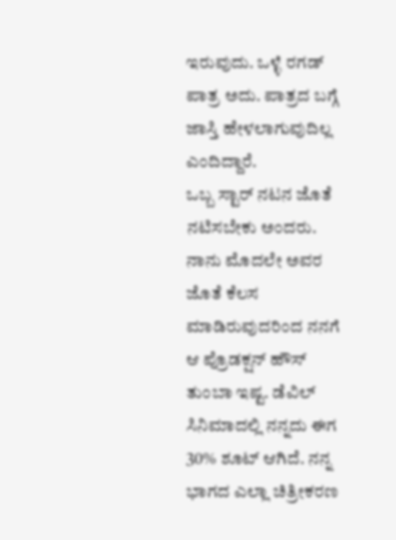ಇರುವುದು. ಒಳ್ಳೆ ರಗಡ್ ಪಾತ್ರ ಅದು. ಪಾತ್ರದ ಬಗ್ಗೆ ಜಾಸ್ತಿ ಹೇಳಲಾಗುವುದಿಲ್ಲ ಎಂದಿದ್ದಾರೆ.
ಒಬ್ಬ ಸ್ಟಾರ್ ನಟನ ಜೊತೆ ನಟಿಸಬೇಕು ಅಂದರು. ನಾನು ಮೊದಲೇ ಅವರ ಜೊತೆ ಕೆಲಸ ಮಾಡಿರುವುದರಿಂದ ನನಗೆ ಆ ಪ್ರೊಡಕ್ಷನ್ ಹೌಸ್ ತುಂಬಾ ಇಷ್ಟ. ಡೆವಿಲ್ ಸಿನಿಮಾದಲ್ಲಿ ನನ್ನದು ಈಗ 30% ಶೂಟ್ ಆಗಿದೆ. ನನ್ನ ಭಾಗದ ಎಲ್ಲಾ ಚಿತ್ರೀಕರಣ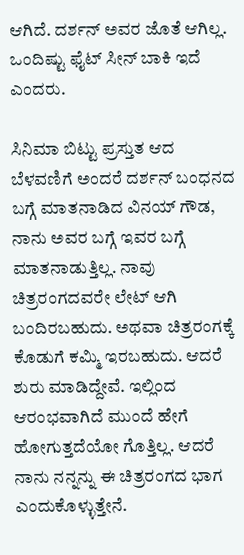ಆಗಿದೆ. ದರ್ಶನ್ ಅವರ ಜೊತೆ ಆಗಿಲ್ಲ. ಒಂದಿಷ್ಟು ಫೈಟ್ ಸೀನ್ ಬಾಕಿ ಇದೆ ಎಂದರು.

ಸಿನಿಮಾ ಬಿಟ್ಟು ಪ್ರಸ್ತುತ ಆದ ಬೆಳವಣಿಗೆ ಅಂದರೆ ದರ್ಶನ್ ಬಂಧನದ ಬಗ್ಗೆ ಮಾತನಾಡಿದ ವಿನಯ್ ಗೌಡ, ನಾನು ಅವರ ಬಗ್ಗೆ ಇವರ ಬಗ್ಗೆ ಮಾತನಾಡುತ್ತಿಲ್ಲ. ನಾವು ಚಿತ್ರರಂಗದವರೇ ಲೇಟ್ ಆಗಿ ಬಂದಿರಬಹುದು. ಅಥವಾ ಚಿತ್ರರಂಗಕ್ಕೆ ಕೊಡುಗೆ ಕಮ್ಮಿ ಇರಬಹುದು. ಆದರೆ ಶುರು ಮಾಡಿದ್ದೇವೆ. ಇಲ್ಲಿಂದ ಆರಂಭವಾಗಿದೆ ಮುಂದೆ ಹೇಗೆ ಹೋಗುತ್ತದೆಯೋ ಗೊತ್ತಿಲ್ಲ. ಆದರೆ ನಾನು ನನ್ನನ್ನು ಈ ಚಿತ್ರರಂಗದ ಭಾಗ ಎಂದುಕೊಳ್ಳುತ್ತೇನೆ.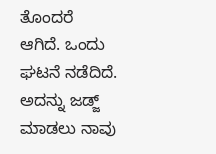ತೊಂದರೆ ಆಗಿದೆ. ಒಂದು ಘಟನೆ ನಡೆದಿದೆ. ಅದನ್ನು ಜಡ್ಜ್ ಮಾಡಲು ನಾವು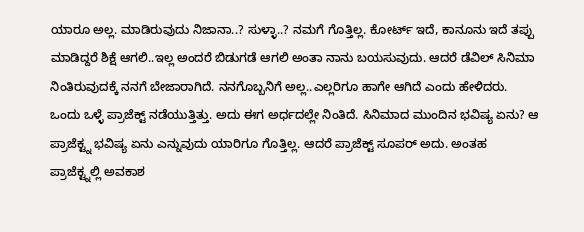ಯಾರೂ ಅಲ್ಲ. ಮಾಡಿರುವುದು ನಿಜಾನಾ..? ಸುಳ್ಳಾ..? ನಮಗೆ ಗೊತ್ತಿಲ್ಲ. ಕೋರ್ಟ್ ಇದೆ, ಕಾನೂನು ಇದೆ ತಪ್ಪು ಮಾಡಿದ್ದರೆ ಶಿಕ್ಷೆ ಆಗಲಿ..ಇಲ್ಲ ಅಂದರೆ ಬಿಡುಗಡೆ ಆಗಲಿ ಅಂತಾ ನಾನು ಬಯಸುವುದು. ಆದರೆ ಡೆವಿಲ್ ಸಿನಿಮಾ ನಿಂತಿರುವುದಕ್ಕೆ ನನಗೆ ಬೇಜಾರಾಗಿದೆ. ನನಗೊಬ್ಬನಿಗೆ ಅಲ್ಲ..ಎಲ್ಲರಿಗೂ ಹಾಗೇ ಆಗಿದೆ ಎಂದು ಹೇಳಿದರು.
ಒಂದು ಒಳ್ಳೆ ಪ್ರಾಜೆಕ್ಟ್ ನಡೆಯುತ್ತಿತ್ತು. ಅದು ಈಗ ಅರ್ಧದಲ್ಲೇ ನಿಂತಿದೆ. ಸಿನಿಮಾದ ಮುಂದಿನ ಭವಿಷ್ಯ ಏನು? ಆ ಪ್ರಾಜೆಕ್ಟ್ನ ಭವಿಷ್ಯ ಏನು ಎನ್ನುವುದು ಯಾರಿಗೂ ಗೊತ್ತಿಲ್ಲ. ಆದರೆ ಪ್ರಾಜೆಕ್ಟ್ ಸೂಪರ್ ಅದು. ಅಂತಹ ಪ್ರಾಜೆಕ್ಟ್ನಲ್ಲಿ ಅವಕಾಶ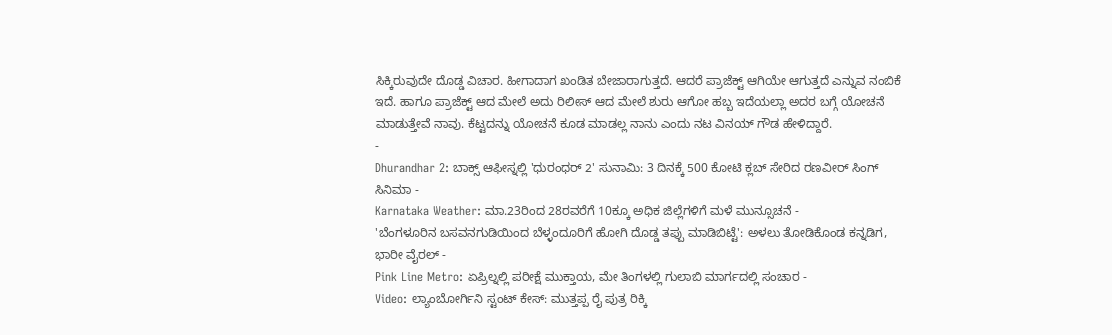ಸಿಕ್ಕಿರುವುದೇ ದೊಡ್ಡ ವಿಚಾರ. ಹೀಗಾದಾಗ ಖಂಡಿತ ಬೇಜಾರಾಗುತ್ತದೆ. ಆದರೆ ಪ್ರಾಜೆಕ್ಟ್ ಆಗಿಯೇ ಆಗುತ್ತದೆ ಎನ್ನುವ ನಂಬಿಕೆ ಇದೆ. ಹಾಗೂ ಪ್ರಾಜೆಕ್ಟ್ ಆದ ಮೇಲೆ ಅದು ರಿಲೀಸ್ ಆದ ಮೇಲೆ ಶುರು ಆಗೋ ಹಬ್ಬ ಇದೆಯಲ್ಲಾ ಅದರ ಬಗ್ಗೆ ಯೋಚನೆ ಮಾಡುತ್ತೇವೆ ನಾವು. ಕೆಟ್ಟದನ್ನು ಯೋಚನೆ ಕೂಡ ಮಾಡಲ್ಲ ನಾನು ಎಂದು ನಟ ವಿನಯ್ ಗೌಡ ಹೇಳಿದ್ದಾರೆ.
-
Dhurandhar 2: ಬಾಕ್ಸ್ ಆಫೀಸ್ನಲ್ಲಿ 'ಧುರಂಧರ್ 2' ಸುನಾಮಿ: 3 ದಿನಕ್ಕೆ 500 ಕೋಟಿ ಕ್ಲಬ್ ಸೇರಿದ ರಣವೀರ್ ಸಿಂಗ್ ಸಿನಿಮಾ -
Karnataka Weather: ಮಾ.23ರಿಂದ 28ರವರೆಗೆ 10ಕ್ಕೂ ಅಧಿಕ ಜಿಲ್ಲೆಗಳಿಗೆ ಮಳೆ ಮುನ್ಸೂಚನೆ -
'ಬೆಂಗಳೂರಿನ ಬಸವನಗುಡಿಯಿಂದ ಬೆಳ್ಳಂದೂರಿಗೆ ಹೋಗಿ ದೊಡ್ಡ ತಪ್ಪು ಮಾಡಿಬಿಟ್ಟೆ': ಅಳಲು ತೋಡಿಕೊಂಡ ಕನ್ನಡಿಗ, ಭಾರೀ ವೈರಲ್ -
Pink Line Metro: ಏಪ್ರಿಲ್ನಲ್ಲಿ ಪರೀಕ್ಷೆ ಮುಕ್ತಾಯ, ಮೇ ತಿಂಗಳಲ್ಲಿ ಗುಲಾಬಿ ಮಾರ್ಗದಲ್ಲಿ ಸಂಚಾರ -
Video: ಲ್ಯಾಂಬೋರ್ಗಿನಿ ಸ್ಟಂಟ್ ಕೇಸ್: ಮುತ್ತಪ್ಪ ರೈ ಪುತ್ರ ರಿಕ್ಕಿ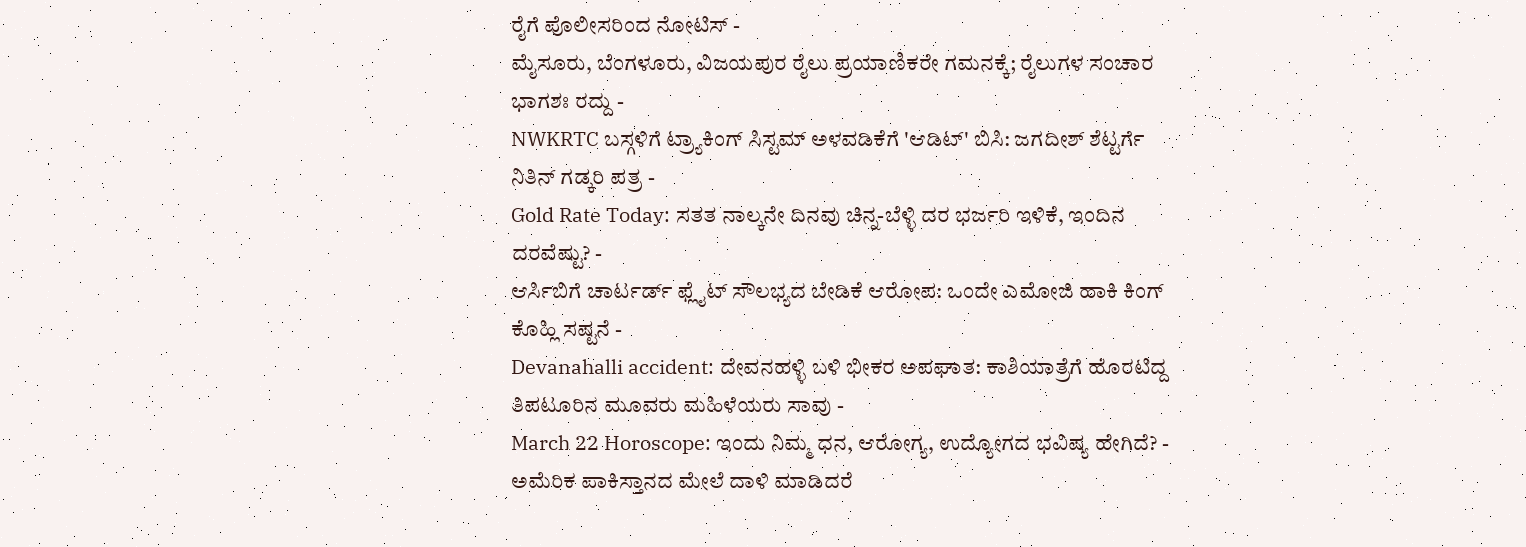ರೈಗೆ ಪೊಲೀಸರಿಂದ ನೋಟಿಸ್ -
ಮೈಸೂರು, ಬೆಂಗಳೂರು, ವಿಜಯಪುರ ರೈಲು ಪ್ರಯಾಣಿಕರೇ ಗಮನಕ್ಕೆ; ರೈಲುಗಳ ಸಂಚಾರ ಭಾಗಶಃ ರದ್ದು -
NWKRTC ಬಸ್ಗಳಿಗೆ ಟ್ರ್ಯಾಕಿಂಗ್ ಸಿಸ್ಟಮ್ ಅಳವಡಿಕೆಗೆ 'ಆಡಿಟ್' ಬಿಸಿ: ಜಗದೀಶ್ ಶೆಟ್ಟರ್ಗೆ ನಿತಿನ್ ಗಡ್ಕರಿ ಪತ್ರ -
Gold Rate Today: ಸತತ ನಾಲ್ಕನೇ ದಿನವು ಚಿನ್ನ-ಬೆಳ್ಳಿ ದರ ಭರ್ಜರಿ ಇಳಿಕೆ, ಇಂದಿನ ದರವೆಷ್ಟು? -
ಆರ್ಸಿಬಿಗೆ ಚಾರ್ಟರ್ಡ್ ಫ್ಲೈಟ್ ಸೌಲಭ್ಯದ ಬೇಡಿಕೆ ಆರೋಪ: ಒಂದೇ ಎಮೋಜಿ ಹಾಕಿ ಕಿಂಗ್ ಕೊಹ್ಲಿ ಸಷ್ಟನೆ -
Devanahalli accident: ದೇವನಹಳ್ಳಿ ಬಳಿ ಭೀಕರ ಅಪಘಾತ: ಕಾಶಿಯಾತ್ರೆಗೆ ಹೊರಟಿದ್ದ ತಿಪಟೂರಿನ ಮೂವರು ಮಹಿಳೆಯರು ಸಾವು -
March 22 Horoscope: ಇಂದು ನಿಮ್ಮ ಧನ, ಆರೋಗ್ಯ, ಉದ್ಯೋಗದ ಭವಿಷ್ಯ ಹೇಗಿದೆ? -
ಅಮೆರಿಕ ಪಾಕಿಸ್ತಾನದ ಮೇಲೆ ದಾಳಿ ಮಾಡಿದರೆ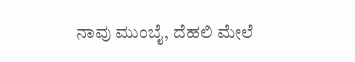ನಾವು ಮುಂಬೈ, ದೆಹಲಿ ಮೇಲೆ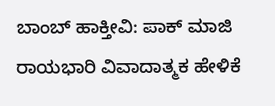ಬಾಂಬ್ ಹಾಕ್ತೀವಿ: ಪಾಕ್ ಮಾಜಿ ರಾಯಭಾರಿ ವಿವಾದಾತ್ಮಕ ಹೇಳಿಕೆ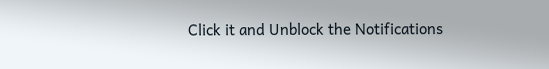Click it and Unblock the Notifications